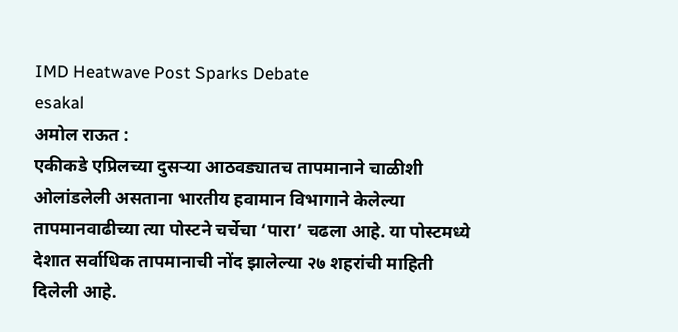IMD Heatwave Post Sparks Debate
esakal
अमोल राऊत :
एकीकडे एप्रिलच्या दुसऱ्या आठवड्यातच तापमानाने चाळीशी ओलांडलेली असताना भारतीय हवामान विभागाने केलेल्या तापमानवाढीच्या त्या पोस्टने चर्चेचा ‘पारा’ चढला आहे. या पोस्टमध्ये देशात सर्वाधिक तापमानाची नोंद झालेल्या २७ शहरांची माहिती दिलेली आहे.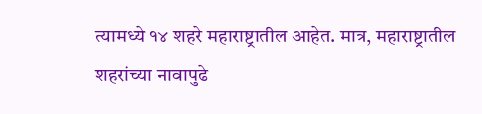त्यामध्ये १४ शहरे महाराष्ट्रातील आहेत. मात्र, महाराष्ट्रातील शहरांच्या नावापुढे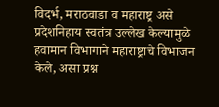विदर्भ, मराठवाडा व महाराष्ट्र असे प्रदेशनिहाय स्वतंत्र उल्लेख केल्यामुळे हवामान विभागाने महाराष्ट्राचे विभाजन केले, असा प्रश्न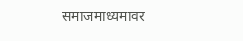समाजमाध्यमावर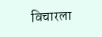विचारला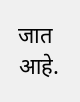जात आहे.